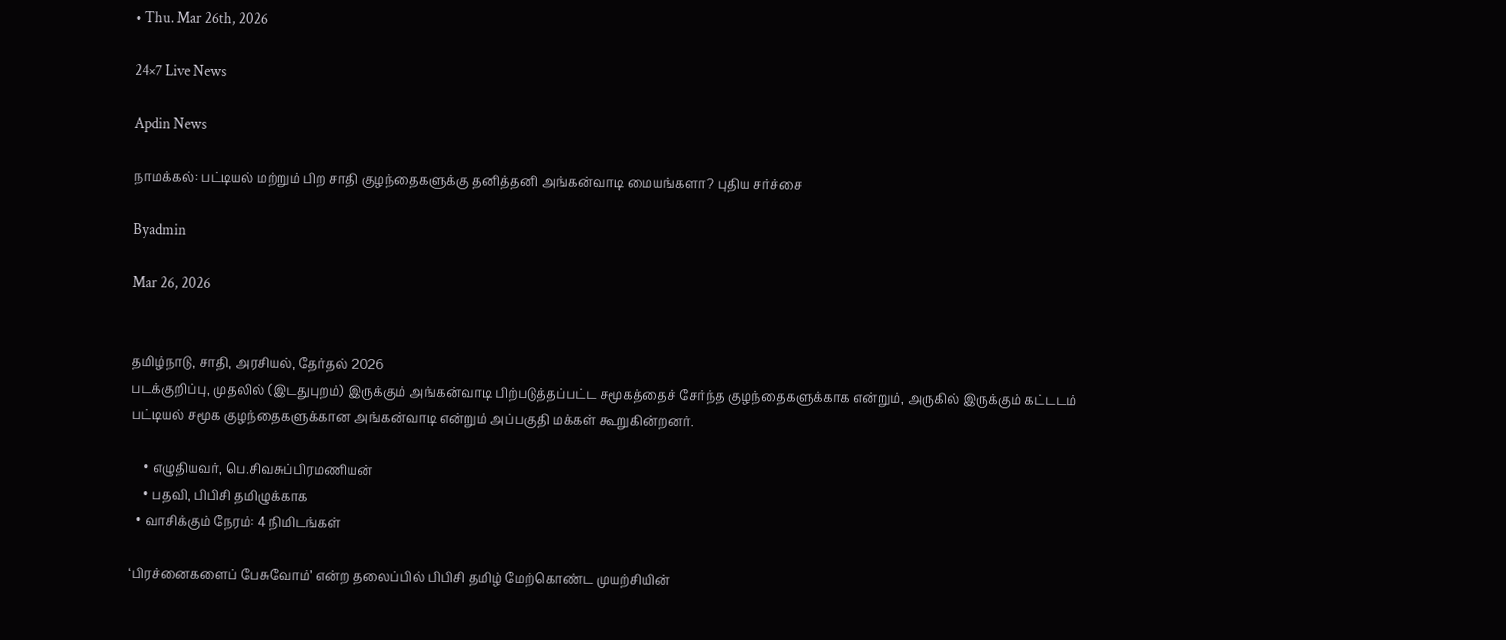• Thu. Mar 26th, 2026

24×7 Live News

Apdin News

நாமக்கல்: பட்டியல் மற்றும் பிற சாதி குழந்தைகளுக்கு தனித்தனி அங்கன்வாடி மையங்களா? புதிய சர்ச்சை

Byadmin

Mar 26, 2026


தமிழ்நாடு, சாதி, அரசியல், தேர்தல் 2026
படக்குறிப்பு, முதலில் (இடதுபுறம்) இருக்கும் அங்கன்வாடி பிற்படுத்தப்பட்ட சமூகத்தைச் சேர்ந்த குழந்தைகளுக்காக என்றும், அருகில் இருக்கும் கட்டடம் பட்டியல் சமூக குழந்தைகளுக்கான அங்கன்வாடி என்றும் அப்பகுதி மக்கள் கூறுகின்றனர்.

    • எழுதியவர், பெ.சிவசுப்பிரமணியன்
    • பதவி, பிபிசி தமிழுக்காக
  • வாசிக்கும் நேரம்: 4 நிமிடங்கள்

‘பிரச்னைகளைப் பேசுவோம்’ என்ற தலைப்பில் பிபிசி தமிழ் மேற்கொண்ட முயற்சியின்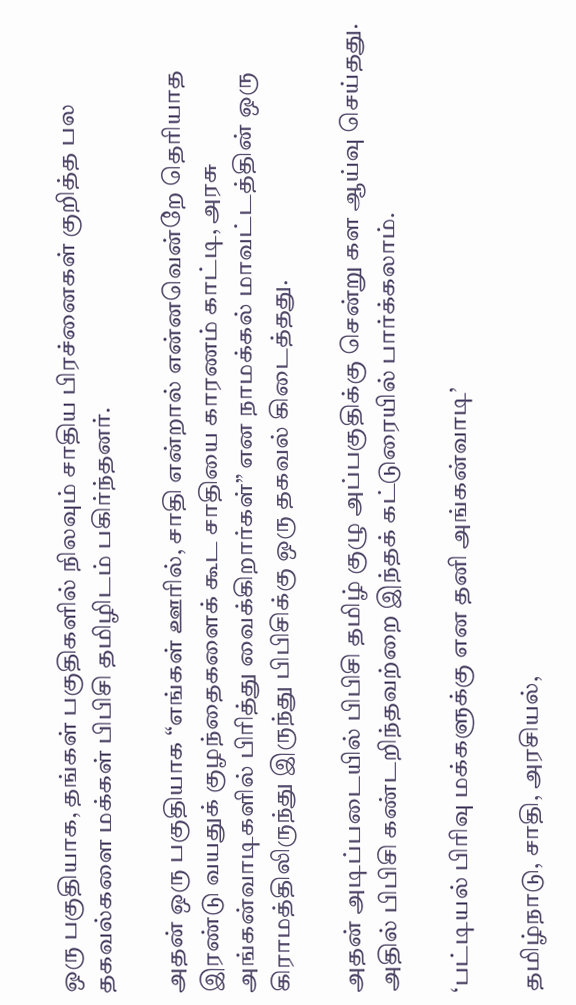ஒரு பகுதியாக, தங்கள் பகுதிகளில் நிலவும் சாதிய பிரச்னைகள் குறித்த பல தகவல்களை மக்கள் பிபிசி தமிழிடம் பகிர்ந்தனர்.

அதன் ஒரு பகுதியாக “எங்கள் ஊரில், சாதி என்றால் என்னவென்றே தெரியாத இரண்டு வயதுக் குழந்தைகளைக் கூட சாதியை காரணம் காட்டி, அரசு அங்கன்வாடிகளில் பிரித்து வைக்கிறார்கள்” என நாமக்கல் மாவட்டத்தின் ஒரு கிராமத்திலிருந்து இருந்து பிபிசிக்கு ஒரு தகவல் கிடைத்தது.

அதன் அடிப்படையில் பிபிசி தமிழ் குழு அப்பகுதிக்கு சென்று கள ஆய்வு செய்தது. அதில் பிபிசி கண்டறிந்தவற்றை இந்தக் கட்டுரையில் பார்க்கலாம்.

‘பட்டியல் பிரிவு மக்களுக்கு என தனி அங்கன்வாடி’

தமிழ்நாடு, சாதி, அரசியல்,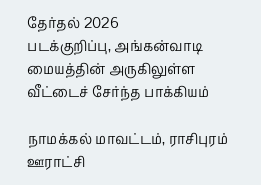தேர்தல் 2026
படக்குறிப்பு, அங்கன்வாடி மையத்தின் அருகிலுள்ள வீட்டைச் சேர்ந்த பாக்கியம்

நாமக்கல் மாவட்டம், ராசிபுரம் ஊராட்சி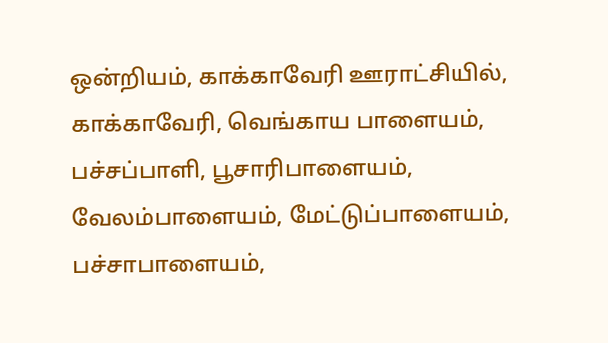ஒன்றியம், காக்காவேரி ஊராட்சியில், காக்காவேரி, வெங்காய பாளையம், பச்சப்பாளி, பூசாரிபாளையம், வேலம்பாளையம், மேட்டுப்பாளையம், பச்சாபாளையம்,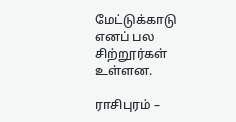மேட்டுக்காடு எனப் பல சிற்றூர்கள் உள்ளன.

ராசிபுரம் –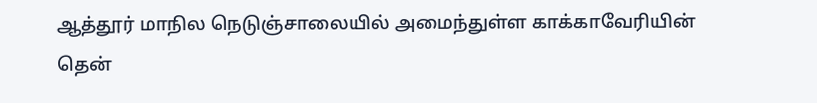ஆத்தூர் மாநில நெடுஞ்சாலையில் அமைந்துள்ள காக்காவேரியின் தென்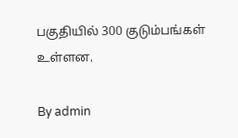பகுதியில் 300 குடும்பங்கள் உள்ளன.

By admin